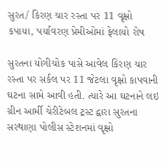સુરત/ કિરણ ચાર રસ્તા પર 11 વૃક્ષો કપાયા, પર્યાવરણ પ્રેમીઓમાં ફેલાયો રોષ

સુરતના યોગીચોક પાસે આવેલ કિરણ ચાર રસ્તા પર સર્કલ પર 11 જેટલા વૃક્ષો કાપવાની ઘટના સામે આવી હતી. ત્યારે આ ઘટનાને લઇ ગ્રીન આર્મી ચેરીટેબલ ટ્રસ્ટ દ્વારા સુરતના સરથાણા પોલીસ સ્ટેશનમાં વૃક્ષો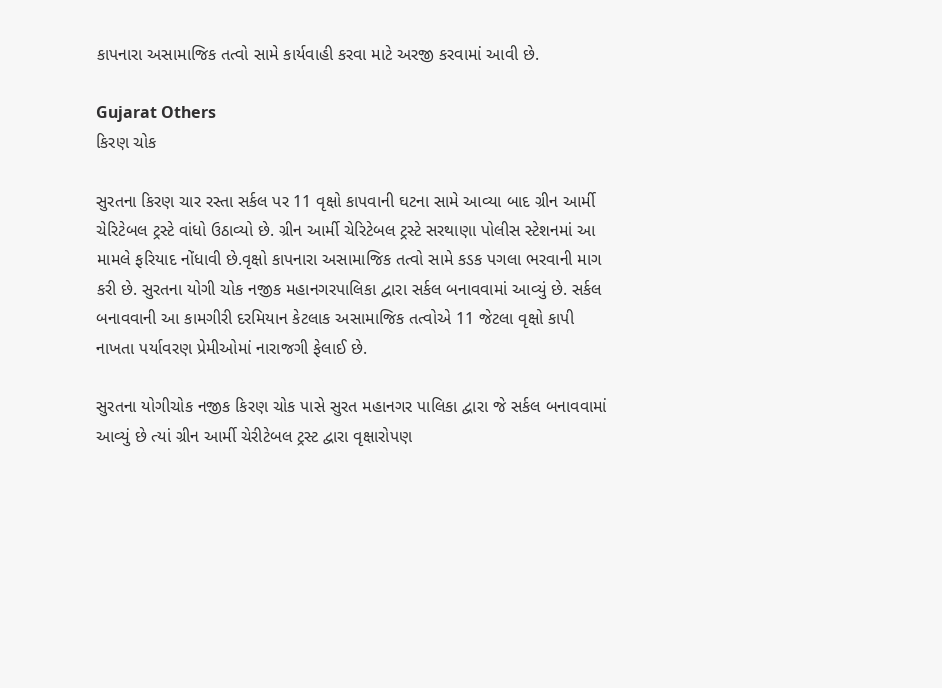કાપનારા અસામાજિક તત્વો સામે કાર્યવાહી કરવા માટે અરજી કરવામાં આવી છે.

Gujarat Others
કિરણ ચોક

સુરતના કિરણ ચાર રસ્તા સર્કલ પર 11 વૃક્ષો કાપવાની ઘટના સામે આવ્યા બાદ ગ્રીન આર્મી ચેરિટેબલ ટ્રસ્ટે વાંધો ઉઠાવ્યો છે. ગ્રીન આર્મી ચેરિટેબલ ટ્રસ્ટે સરથાણા પોલીસ સ્ટેશનમાં આ મામલે ફરિયાદ નોંધાવી છે.વૃક્ષો કાપનારા અસામાજિક તત્વો સામે કડક પગલા ભરવાની માગ કરી છે. સુરતના યોગી ચોક નજીક મહાનગરપાલિકા દ્વારા સર્કલ બનાવવામાં આવ્યું છે. સર્કલ બનાવવાની આ કામગીરી દરમિયાન કેટલાક અસામાજિક તત્વોએ 11 જેટલા વૃક્ષો કાપી નાખતા પર્યાવરણ પ્રેમીઓમાં નારાજગી ફેલાઈ છે.

સુરતના યોગીચોક નજીક કિરણ ચોક પાસે સુરત મહાનગર પાલિકા દ્વારા જે સર્કલ બનાવવામાં આવ્યું છે ત્યાં ગ્રીન આર્મી ચેરીટેબલ ટ્રસ્ટ દ્વારા વૃક્ષારોપણ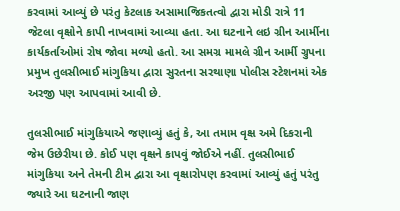કરવામાં આવ્યું છે પરંતુ કેટલાક અસામાજિકતત્વો દ્વારા મોડી રાત્રે 11 જેટલા વૃક્ષોને કાપી નાખવામાં આવ્યા હતા. આ ઘટનાને લઇ ગ્રીન આર્મીના કાર્યકર્તાઓમાં રોષ જોવા મળ્યો હતો. આ સમગ્ર મામલે ગ્રીન આર્મી ગ્રુપના પ્રમુખ તુલસીભાઈ માંગુકિયા દ્વારા સુરતના સરથાણા પોલીસ સ્ટેશનમાં એક અરજી પણ આપવામાં આવી છે.

તુલસીભાઈ માંગુકિયાએ જણાવ્યું હતું કે, આ તમામ વૃક્ષ અમે દિકરાની જેમ ઉછેરીયા છે. કોઈ પણ વૃક્ષને કાપવું જોઈએ નહીં. તુલસીભાઈ માંગુકિયા અને તેમની ટીમ દ્વારા આ વૃક્ષારોપણ કરવામાં આવ્યું હતું પરંતુ જ્યારે આ ઘટનાની જાણ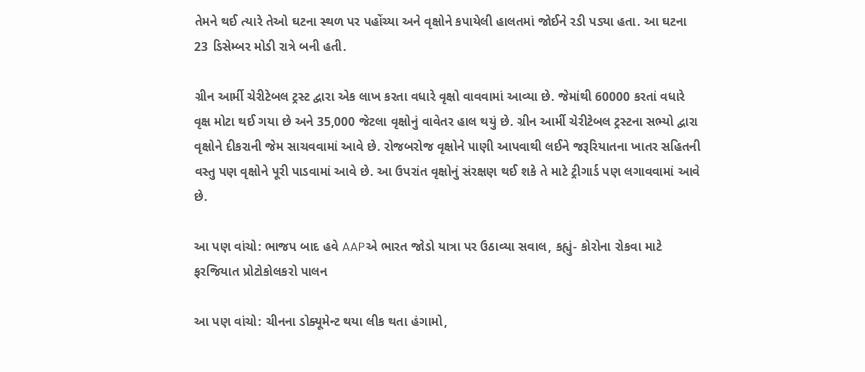તેમને થઈ ત્યારે તેઓ ઘટના સ્થળ પર પહોંચ્યા અને વૃક્ષોને કપાયેલી હાલતમાં જોઈને રડી પડ્યા હતા. આ ઘટના 23 ડિસેમ્બર મોડી રાત્રે બની હતી.

ગ્રીન આર્મી ચેરીટેબલ ટ્રસ્ટ દ્વારા એક લાખ કરતા વધારે વૃક્ષો વાવવામાં આવ્યા છે. જેમાંથી 60000 કરતાં વધારે વૃક્ષ મોટા થઈ ગયા છે અને 35,000 જેટલા વૃક્ષોનું વાવેતર હાલ થયું છે. ગ્રીન આર્મી ચેરીટેબલ ટ્રસ્ટના સભ્યો દ્વારા વૃક્ષોને દીકરાની જેમ સાચવવામાં આવે છે. રોજબરોજ વૃક્ષોને પાણી આપવાથી લઈને જરૂરિયાતના ખાતર સહિતની વસ્તુ પણ વૃક્ષોને પૂરી પાડવામાં આવે છે. આ ઉપરાંત વૃક્ષોનું સંરક્ષણ થઈ શકે તે માટે ટ્રીગાર્ડ પણ લગાવવામાં આવે છે.

આ પણ વાંચો: ભાજપ બાદ હવે AAPએ ભારત જોડો યાત્રા પર ઉઠાવ્યા સવાલ, કહ્યું- કોરોના રોકવા માટે ફરજિયાત પ્રોટોકોલકરો પાલન

આ પણ વાંચો: ચીનના ડોક્યૂમેન્ટ થયા લીક થતા હંગામો,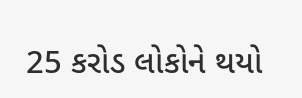25 કરોડ લોકોને થયો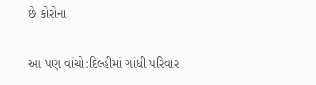છે કોરોના

આ પણ વાંચો:દિલ્હીમાં ગાંધી પરિવાર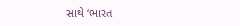સાથે ‘ભારત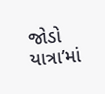જોડો યાત્રા’માં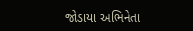જોડાયા અભિનેતા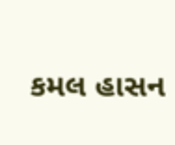કમલ હાસન